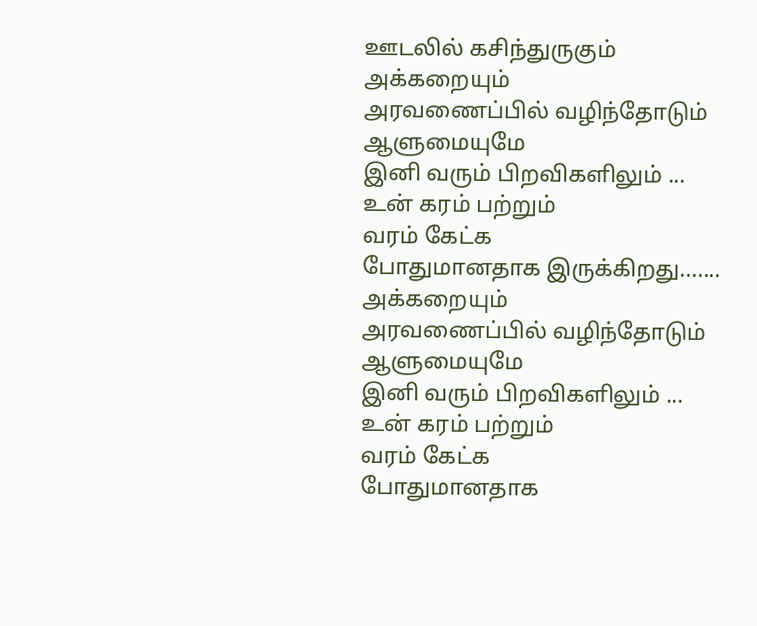ஊடலில் கசிந்துருகும்
அக்கறையும்
அரவணைப்பில் வழிந்தோடும்
ஆளுமையுமே
இனி வரும் பிறவிகளிலும் ...
உன் கரம் பற்றும்
வரம் கேட்க
போதுமானதாக இருக்கிறது.......
அக்கறையும்
அரவணைப்பில் வழிந்தோடும்
ஆளுமையுமே
இனி வரும் பிறவிகளிலும் ...
உன் கரம் பற்றும்
வரம் கேட்க
போதுமானதாக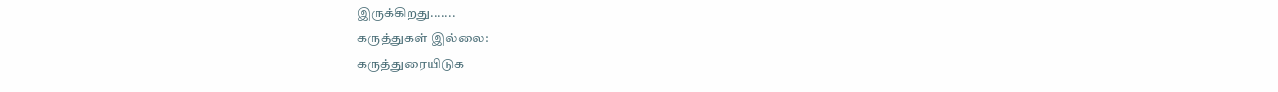இருக்கிறது.......
கருத்துகள் இல்லை:
கருத்துரையிடுக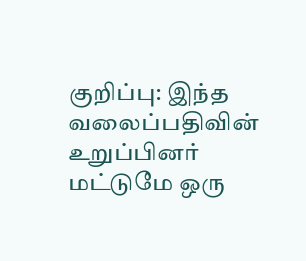குறிப்பு: இந்த வலைப்பதிவின் உறுப்பினர் மட்டுமே ஒரு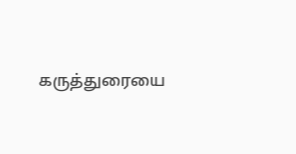கருத்துரையை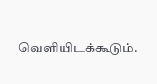வெளியிடக்கூடும்.